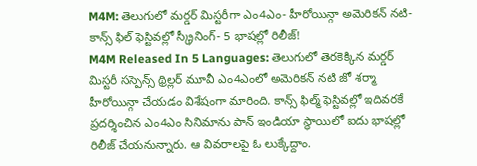M4M: తెలుగులో మర్డర్ మిస్టరీగా ఎం4ఎం- హీరోయిన్గా అమెరికన్ నటి- కాన్స్ ఫిల్ ఫెస్టివల్లో స్క్రీనింగ్- 5 భాషల్లో రిలీజ్!
M4M Released In 5 Languages: తెలుగులో తెరకెక్కిన మర్డర్ మిస్టరీ సస్పెన్స్ థ్రిల్లర్ మూవీ ఎం4ఎంలో అమెరికన్ నటి జో శర్మా హీరోయిన్గా చేయడం విశేషంగా మారింది. కాన్స్ ఫిల్మ్ ఫెస్టివల్లో ఇదివరకే ప్రదర్శించిన ఎం4ఎం సినిమాను పాన్ ఇండియా స్థాయిలో ఐదు భాషల్లో రిలీజ్ చేయనున్నారు. ఆ వివరాలపై ఓ లుక్కేద్దాం.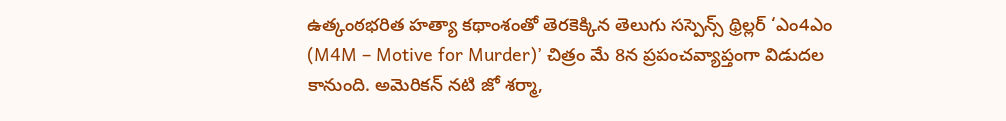ఉత్కంఠభరిత హత్యా కథాంశంతో తెరకెక్కిన తెలుగు సస్పెన్స్ థ్రిల్లర్ ‘ఎం4ఎం (M4M – Motive for Murder)’ చిత్రం మే 8న ప్రపంచవ్యాప్తంగా విడుదల కానుంది. అమెరికన్ నటి జో శర్మా,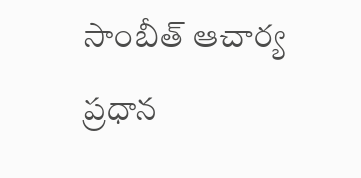సాంబీత్ ఆచార్య ప్రధాన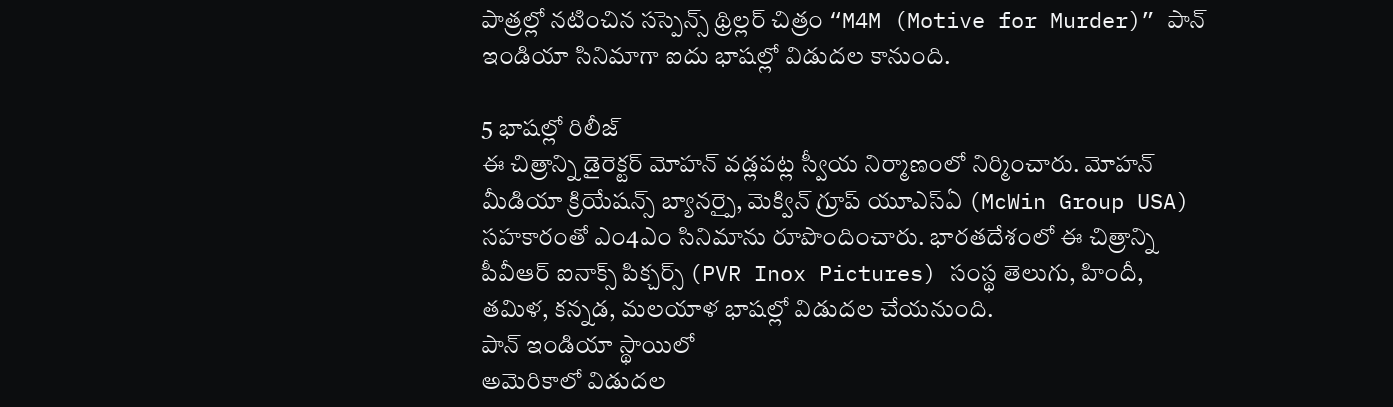పాత్రల్లో నటించిన సస్పెన్స్ థ్రిల్లర్ చిత్రం “M4M (Motive for Murder)” పాన్ ఇండియా సినిమాగా ఐదు భాషల్లో విడుదల కానుంది.

5 భాషల్లో రిలీజ్
ఈ చిత్రాన్ని డైరెక్టర్ మోహన్ వడ్లపట్ల స్వీయ నిర్మాణంలో నిర్మించారు. మోహన్ మీడియా క్రియేషన్స్ బ్యానర్పై, మెక్విన్ గ్రూప్ యూఎస్ఏ (McWin Group USA) సహకారంతో ఎం4ఎం సినిమాను రూపొందించారు. భారతదేశంలో ఈ చిత్రాన్ని పీవీఆర్ ఐనాక్స్ పిక్చర్స్ (PVR Inox Pictures) సంస్థ తెలుగు, హిందీ, తమిళ, కన్నడ, మలయాళ భాషల్లో విడుదల చేయనుంది.
పాన్ ఇండియా స్థాయిలో
అమెరికాలో విడుదల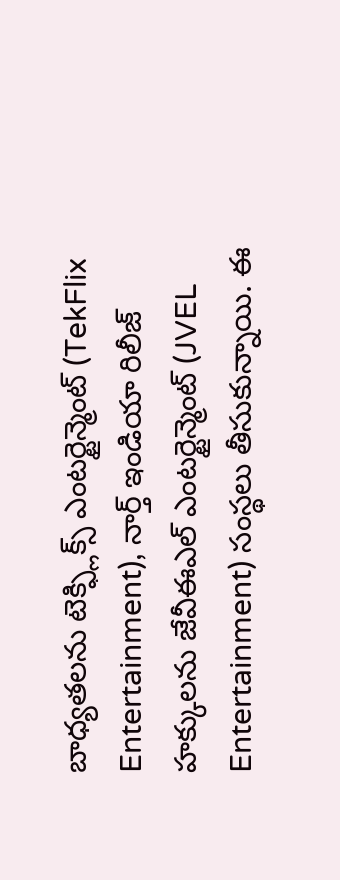బాధ్యతలను టెక్ఫ్లిక్స్ ఎంటర్టైన్మెంట్ (TekFlix Entertainment), నార్త్ ఇండియా రిలీజ్ హక్కులను జేవీఈఎల్ ఎంటర్టైన్మెంట్ (JVEL Entertainment) సంస్థలు తీసుకున్నాయి. ఈ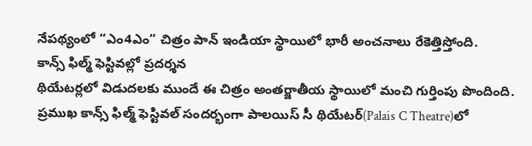నేపథ్యంలో “ఎం4ఎం” చిత్రం పాన్ ఇండియా స్థాయిలో భారీ అంచనాలు రేకెత్తిస్తోంది.
కాన్స్ ఫిల్మ్ ఫెస్టివల్లో ప్రదర్శన
థియేటర్లలో విడుదలకు ముందే ఈ చిత్రం అంతర్జాతీయ స్థాయిలో మంచి గుర్తింపు పొందింది. ప్రముఖ కాన్స్ ఫిల్మ్ ఫెస్టివల్ సందర్భంగా పాలయిస్ సీ థియేటర్(Palais C Theatre)లో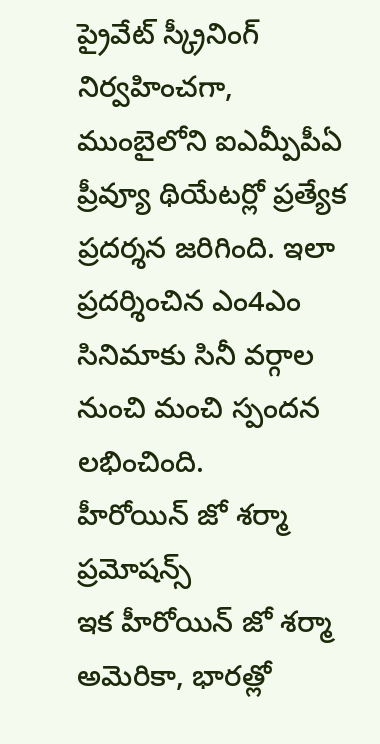ప్రైవేట్ స్క్రీనింగ్ నిర్వహించగా, ముంబైలోని ఐఎమ్పీపీఏ ప్రీవ్యూ థియేటర్లో ప్రత్యేక ప్రదర్శన జరిగింది. ఇలా ప్రదర్శించిన ఎం4ఎం సినిమాకు సినీ వర్గాల నుంచి మంచి స్పందన లభించింది.
హీరోయిన్ జో శర్మా ప్రమోషన్స్
ఇక హీరోయిన్ జో శర్మా అమెరికా, భారత్లో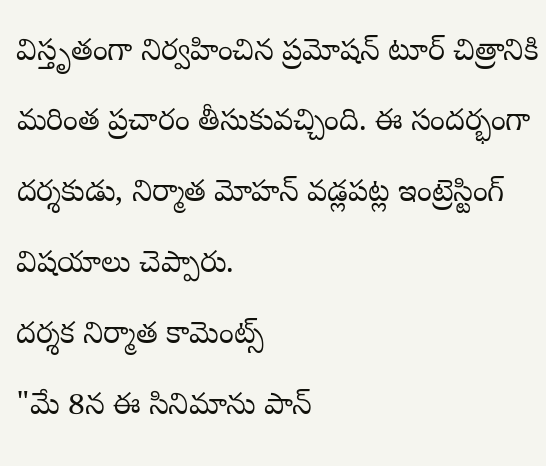విస్తృతంగా నిర్వహించిన ప్రమోషన్ టూర్ చిత్రానికి మరింత ప్రచారం తీసుకువచ్చింది. ఈ సందర్భంగా దర్శకుడు, నిర్మాత మోహన్ వడ్లపట్ల ఇంట్రెస్టింగ్ విషయాలు చెప్పారు.
దర్శక నిర్మాత కామెంట్స్
"మే 8న ఈ సినిమాను పాన్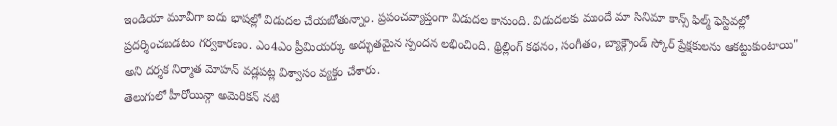ఇండియా మూవీగా ఐదు భాషల్లో విడుదల చేయబోతున్నాం. ప్రపంచవ్యాప్తంగా విడుదల కానుంది. విడుదలకు ముందే మా సినిమా కాన్స్ ఫిల్మ్ ఫెస్టివల్లో ప్రదర్శించబడటం గర్వకారణం. ఎం4ఎం ప్రీమియర్కు అద్భుతమైన స్పందన లభించింది. థ్రిల్లింగ్ కథనం, సంగీతం, బ్యాక్గ్రౌండ్ స్కోర్ ప్రేక్షకులను ఆకట్టుకుంటాయి" అని దర్శక నిర్మాత మోహన్ వడ్లపట్ల విశ్వాసం వ్యక్తం చేశారు.
తెలుగులో హీరోయిన్గా అమెరికన్ నటి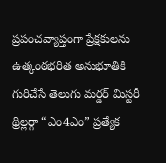ప్రపంచవ్యాప్తంగా ప్రేక్షకులను ఉత్కంఠభరిత అనుభూతికి గురిచేసే తెలుగు మర్డర్ మిస్టరీ థ్రిల్లర్గా “ఎం4ఎం” ప్రత్యేక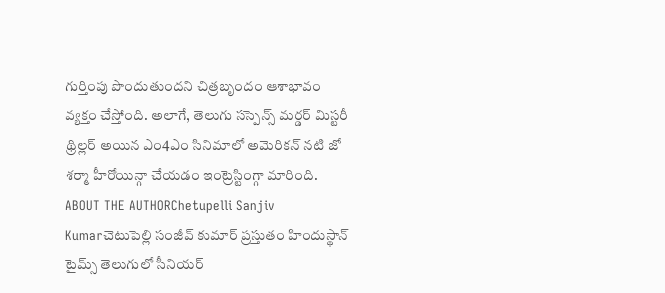గుర్తింపు పొందుతుందని చిత్రబృందం ఆశాభావం వ్యక్తం చేస్తోంది. అలాగే, తెలుగు సస్పెన్స్ మర్డర్ మిస్టరీ థ్రిల్లర్ అయిన ఎం4ఎం సినిమాలో అమెరికన్ నటి జో శర్మా హీరోయిన్గా చేయడం ఇంట్రెస్టింగ్గా మారింది.
ABOUT THE AUTHORChetupelli Sanjiv Kumarచెటుపెల్లి సంజీవ్ కుమార్ ప్రస్తుతం హిందుస్థాన్ టైమ్స్ తెలుగులో సీనియర్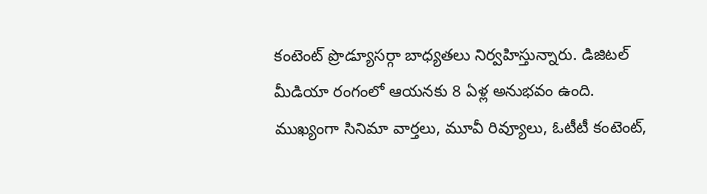కంటెంట్ ప్రొడ్యూసర్గా బాధ్యతలు నిర్వహిస్తున్నారు. డిజిటల్ మీడియా రంగంలో ఆయనకు 8 ఏళ్ల అనుభవం ఉంది. ముఖ్యంగా సినిమా వార్తలు, మూవీ రివ్యూలు, ఓటీటీ కంటెంట్,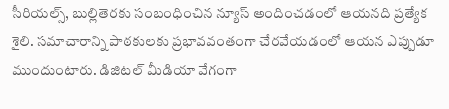సీరియల్స్, బుల్లితెరకు సంబంధించిన న్యూస్ అందించడంలో ఆయనది ప్రత్యేక శైలి. సమాచారాన్ని పాఠకులకు ప్రభావవంతంగా చేరవేయడంలో ఆయన ఎప్పుడూ ముందుంటారు. డిజిటల్ మీడియా వేగంగా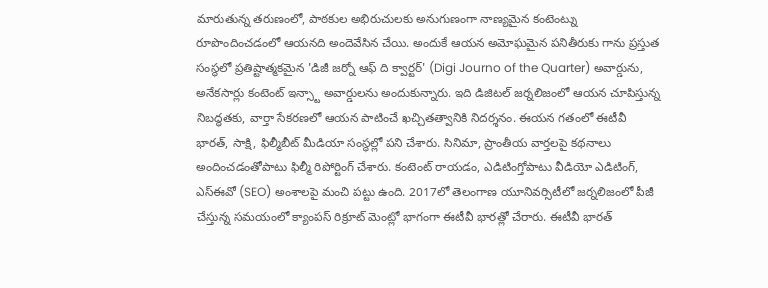మారుతున్న తరుణంలో, పాఠకుల అభిరుచులకు అనుగుణంగా నాణ్యమైన కంటెంట్ను రూపొందించడంలో ఆయనది అందెవేసిన చేయి. అందుకే ఆయన అమోఘమైన పనితీరుకు గాను ప్రస్తుత సంస్థలో ప్రతిష్టాత్మకమైన 'డిజీ జర్నో ఆఫ్ ది క్వార్టర్' (Digi Journo of the Quarter) అవార్డును, అనేకసార్లు కంటెంట్ ఇన్స్టా అవార్డులను అందుకున్నారు. ఇది డిజిటల్ జర్నలిజంలో ఆయన చూపిస్తున్న నిబద్ధతకు, వార్తా సేకరణలో ఆయన పాటించే ఖచ్చితత్వానికి నిదర్శనం. ఈయన గతంలో ఈటీవీ భారత్, సాక్షి, ఫిల్మీబీట్ మీడియా సంస్థల్లో పని చేశారు. సినిమా, ప్రాంతీయ వార్తలపై కథనాలు అందించడంతోపాటు ఫిల్మీ రిపోర్టింగ్ చేశారు. కంటెంట్ రాయడం, ఎడిటింగ్తోపాటు వీడియో ఎడిటింగ్, ఎస్ఈవో (SEO) అంశాలపై మంచి పట్టు ఉంది. 2017లో తెలంగాణ యూనివర్సిటీలో జర్నలిజంలో పీజీ చేస్తున్న సమయంలో క్యాంపస్ రిక్రూట్ మెంట్లో భాగంగా ఈటీవీ భారత్లో చేరారు. ఈటీవీ భారత్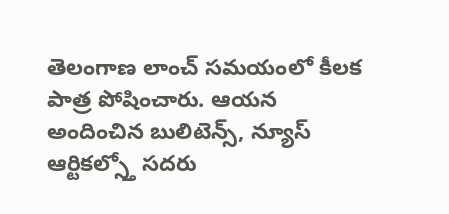తెలంగాణ లాంచ్ సమయంలో కీలక పాత్ర పోషించారు. ఆయన అందించిన బులిటెన్స్, న్యూస్ ఆర్టికల్స్తో సదరు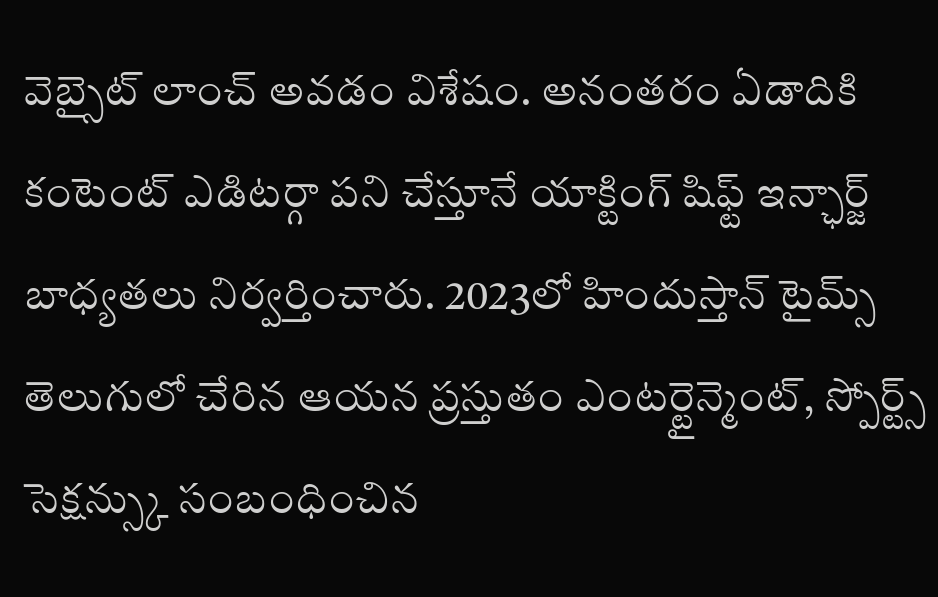వెబ్సైట్ లాంచ్ అవడం విశేషం. అనంతరం ఏడాదికి కంటెంట్ ఎడిటర్గా పని చేస్తూనే యాక్టింగ్ షిఫ్ట్ ఇన్ఛార్జ్ బాధ్యతలు నిర్వర్తించారు. 2023లో హిందుస్తాన్ టైమ్స్ తెలుగులో చేరిన ఆయన ప్రస్తుతం ఎంటర్టైన్మెంట్, స్పోర్ట్స్ సెక్షన్స్కు సంబంధించిన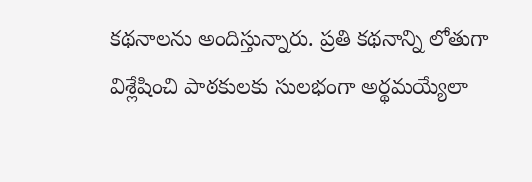కథనాలను అందిస్తున్నారు. ప్రతి కథనాన్ని లోతుగా విశ్లేషించి పాఠకులకు సులభంగా అర్థమయ్యేలా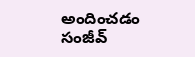అందించడం సంజీవ్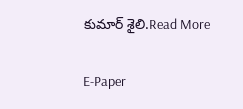కుమార్ శైలి.Read More

E-Paper